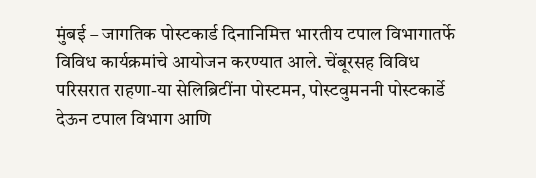मुंबई – जागतिक पोस्टकार्ड दिनानिमित्त भारतीय टपाल विभागातर्फे विविध कार्यक्रमांचे आयोजन करण्यात आले. चेंबूरसह विविध परिसरात राहणा-या सेलिब्रिटींना पोस्टमन, पोस्टवुमननी पोस्टकार्डे देऊन टपाल विभाग आणि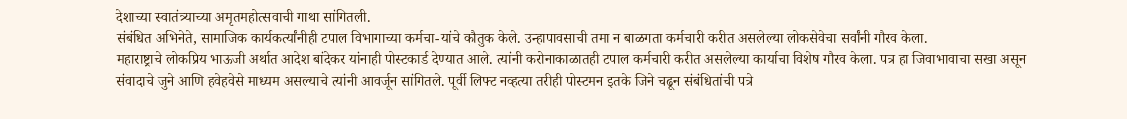देशाच्या स्वातंत्र्याच्या अमृतमहोत्सवाची गाथा सांगितली.
संबंधित अभिनेते, सामाजिक कार्यकर्त्यांनीही टपाल विभागाच्या कर्मचा-यांचे कौतुक केले. उन्हापावसाची तमा न बाळगता कर्मचारी करीत असलेल्या लोकसेवेचा सर्वांनी गौरव केला.
महाराष्ट्राचे लोकप्रिय भाऊजी अर्थात आदेश बांदेकर यांनाही पोस्टकार्ड देण्यात आले. त्यांनी करोनाकाळातही टपाल कर्मचारी करीत असलेल्या कार्याचा विशेष गौरव केला. पत्र हा जिवाभावाचा सखा असून संवादाचे जुने आणि हवेहवेसे माध्यम असल्याचे त्यांनी आवर्जून सांगितले. पूर्वी लिफ्ट नव्हत्या तरीही पोस्टमन इतके जिने चढून संबंधितांची पत्रे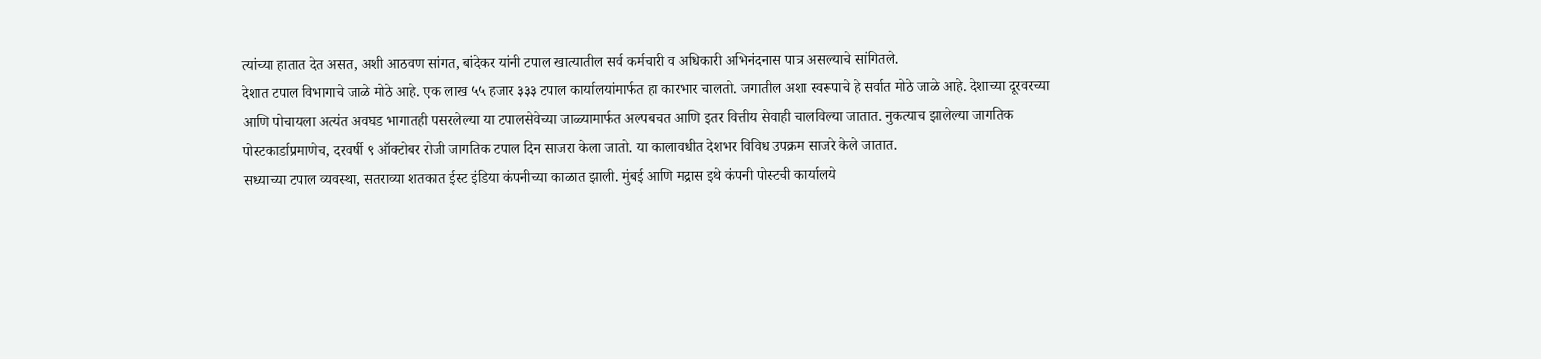त्यांच्या हातात देत असत, अशी आठवण सांगत, बांदेकर यांनी टपाल खात्यातील सर्व कर्मचारी व अधिकारी अभिनंदनास पात्र असल्याचे सांगितले.
देशात टपाल विभागाचे जाळे मोठे आहे. एक लाख ५५ हजार ३३३ टपाल कार्यालयांमार्फत हा कारभार चालतो. जगातील अशा स्वरूपाचे हे सर्वात मोठे जाळे आहे. देशाच्या दूरवरच्या आणि पोचायला अत्यंत अवघड भागातही पसरलेल्या या टपालसेवेच्या जाळ्यामार्फत अल्पबचत आणि इतर वित्तीय सेवाही चालविल्या जातात. नुकत्याच झालेल्या जागतिक पोस्टकार्डाप्रमाणेच, दरवर्षी ९ ऑक्टोबर रोजी जागतिक टपाल दिन साजरा केला जातो. या कालावधीत देशभर विविध उपक्रम साजरे केले जातात.
सध्याच्या टपाल व्यवस्था, सतराव्या शतकात ईस्ट इंडिया कंपनीच्या काळात झाली. मुंबई आणि मद्रास इथे कंपनी पोस्टची कार्यालये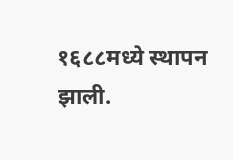१६८८मध्ये स्थापन झाली.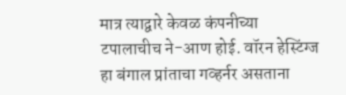मात्र त्याद्वारे केवळ कंपनीच्या टपालाचीच ने-आण होई. वॉरन हेस्टिंग्ज हा बंगाल प्रांताचा गव्हर्नर असताना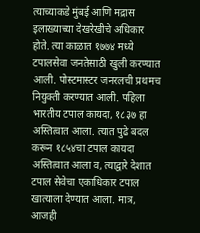त्याच्याकडे मुंबई आणि मद्रास इलाख्याच्या देखरेखीचे अधिकार होते. त्या काळात १७७४ मध्ये टपालसेवा जनतेसाठी खुली करण्यात आली. पोस्टमास्टर जनरलची प्रथमच नियुक्ती करण्यात आली. पहिला भारतीय टपाल कायदा, १८३७ हा अस्तित्वात आला. त्यात पुढे बदल करून १८५४चा टपाल कायदा अस्तित्वात आला व, त्याद्वारे देशात टपाल सेवेचा एकाधिकार टपाल खात्याला देण्यात आला. मात्र, आजही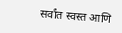सर्वांत स्वस्त आणि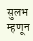सुलभ म्हणून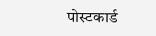पोस्टकार्ड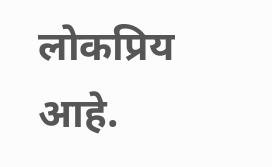लोकप्रिय आहे.